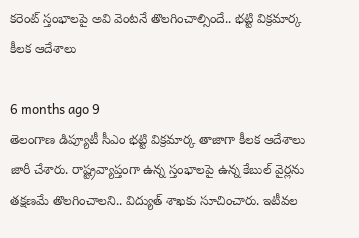కరెంట్ స్తంభాలపై అవి వెంటనే తొలగించాల్సిందే.. భట్టి విక్రమార్క కీలక ఆదేశాలు

6 months ago 9
తెలంగాణ డిప్యూటీ సీఎం భట్టి విక్రమార్క తాజాగా కీలక ఆదేశాలు జారీ చేశారు. రాష్ట్రవ్యాప్తంగా ఉన్న స్తంభాలపై ఉన్న కేబుల్ వైర్లను తక్షణమే తొలగించాలని.. విద్యుత్ శాఖకు సూచించారు. ఇటీవల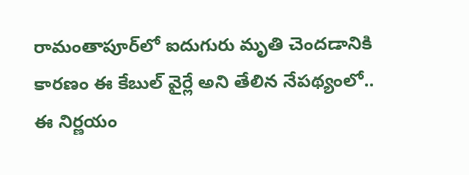రామంతాపూర్‌లో ఐదుగురు మృతి చెందడానికి కారణం ఈ కేబుల్ వైర్లే అని తేలిన నేపథ్యంలో.. ఈ నిర్ణయం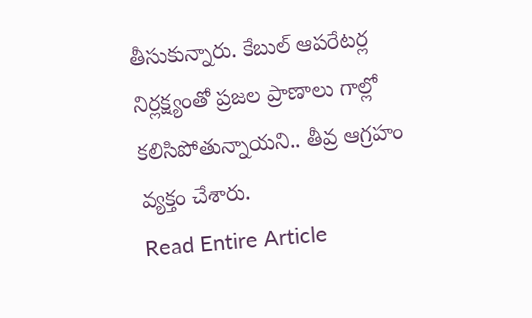తీసుకున్నారు. కేబుల్ ఆపరేటర్ల నిర్లక్ష్యంతో ప్రజల ప్రాణాలు గాల్లో కలిసిపోతున్నాయని.. తీవ్ర ఆగ్రహం వ్యక్తం చేశారు.
Read Entire Article